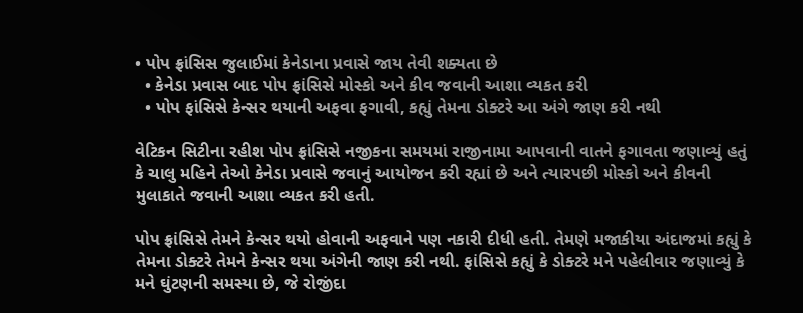• પોપ ફ્રાંસિસ જુલાઈમાં કેનેડાના પ્રવાસે જાય તેવી શક્યતા છે
  • કેનેડા પ્રવાસ બાદ પોપ ફ્રાંસિસે મોસ્કો અને કીવ જવાની આશા વ્યકત કરી
  • પોપ ફાંસિસે કેન્સર થયાની અફવા ફગાવી, કહ્યું તેમના ડોક્ટરે આ અંગે જાણ કરી નથી

વેટિકન સિટીના રહીશ પોપ ફ્રાંસિસે નજીકના સમયમાં રાજીનામા આપવાની વાતને ફગાવતા જણાવ્યું હતું કે ચાલુ મહિને તેઓ કેનેડા પ્રવાસે જવાનું આયોજન કરી રહ્યાં છે અને ત્યારપછી મોસ્કો અને કીવની મુલાકાતે જવાની આશા વ્યકત કરી હતી.

પોપ ફ્રાંસિસે તેમને કેન્સર થયો હોવાની અફવાને પણ નકારી દીધી હતી. તેમણે મજાકીયા અંદાજમાં કહ્યું કે તેમના ડોક્ટરે તેમને કેન્સર થયા અંગેની જાણ કરી નથી. ફાંસિસે કહ્યું કે ડોક્ટરે મને પહેલીવાર જણાવ્યું કે મને ઘુંટણની સમસ્યા છે, જે રોજીંદા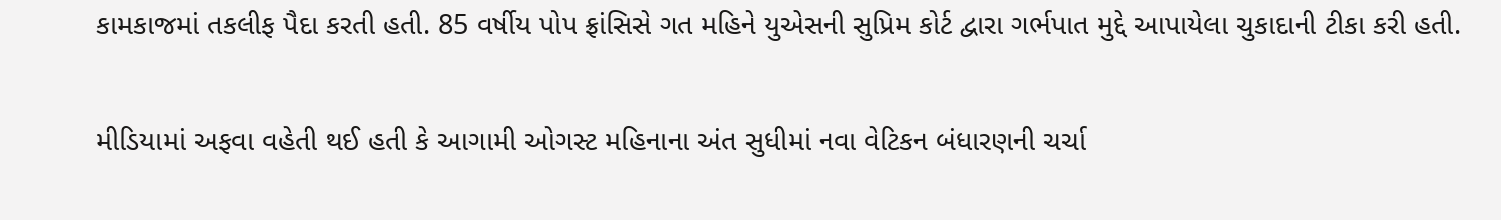કામકાજમાં તકલીફ પૈદા કરતી હતી. 85 વર્ષીય પોપ ફ્રાંસિસે ગત મહિને યુએસની સુપ્રિમ કોર્ટ દ્વારા ગર્ભપાત મુદ્દે આપાયેલા ચુકાદાની ટીકા કરી હતી.

મીડિયામાં અફવા વહેતી થઈ હતી કે આગામી ઓગસ્ટ મહિનાના અંત સુધીમાં નવા વેટિકન બંધારણની ચર્ચા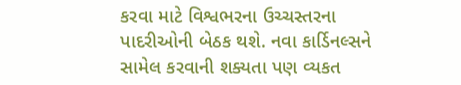કરવા માટે વિશ્વભરના ઉચ્ચસ્તરના પાદરીઓની બેઠક થશે. નવા કાર્ડિનલ્સને સામેલ કરવાની શક્યતા પણ વ્યકત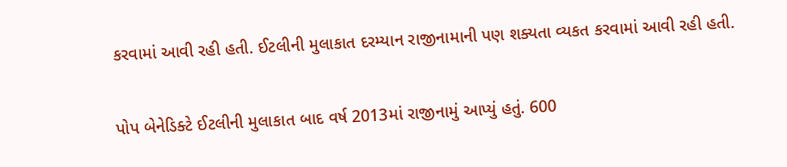કરવામાં આવી રહી હતી. ઈટલીની મુલાકાત દરમ્યાન રાજીનામાની પણ શક્યતા વ્યકત કરવામાં આવી રહી હતી.

પોપ બેનેડિક્ટે ઈટલીની મુલાકાત બાદ વર્ષ 2013માં રાજીનામું આપ્યું હતું. 600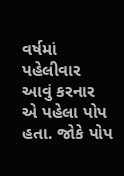વર્ષમાં પહેલીવાર આવું કરનાર એ પહેલા પોપ હતા. જોકે પોપ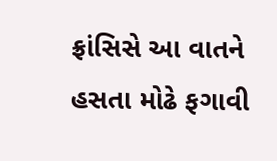ફ્રાંસિસે આ વાતને હસતા મોઢે ફગાવી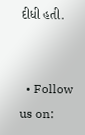દીધી હતી.


  • Follow us on: